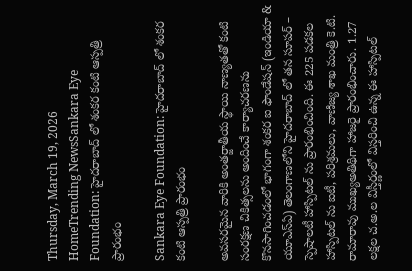Thursday, March 19, 2026
HomeTrending NewsSankara Eye Foundation: హైదరాబాద్ లో శంకర కంటి ఆస్పత్రి ప్రారంభం

Sankara Eye Foundation: హైదరాబాద్ లో శంకర కంటి ఆస్పత్రి ప్రారంభం

అవసరమైన వారికి అంతర్జాతీయ స్థాయి నాణ్యతతో కంటి సంరక్షణ చికిత్సలను అందించే కార్యాచరణను కొనసాగించడంలో భాగంగా శంకర ఐ ఫౌండేషన్ (ఇండియా & యూఎస్ఏ) తెలంగాణలోని హైదరాబాద్ లో తన సూపర్ – స్పెషాలటీ హాస్పిటల్ ను ప్రారంభించింది. ఈ 225 పడకల హాస్పిటల్ ను ఐటీ, పరిశ్రమలు, వాణిజ్య శాఖ మంత్రి కె.టి. రామారావు ముఖ్యఅతిథిగా హాజరై ప్రారంభించారు. 1.27 లక్షల చ.అ.ల విస్తీర్ణంలో విస్తరించి ఉన్న ఈ హాస్పిటల్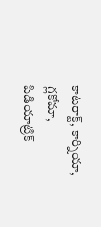కాటరాక్ట్, కార్నియా, గ్లకోమా, పిడియాట్రిక్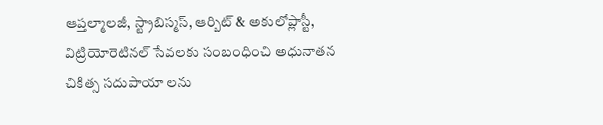ఆప్తల్మాలజీ, స్ట్రాబిస్మస్, ఆర్బిట్ & అకులోప్లాస్టీ, విట్రియోరెటినల్ సేవలకు సంబంధించి అధునాతన చికిత్స సదుపాయా లను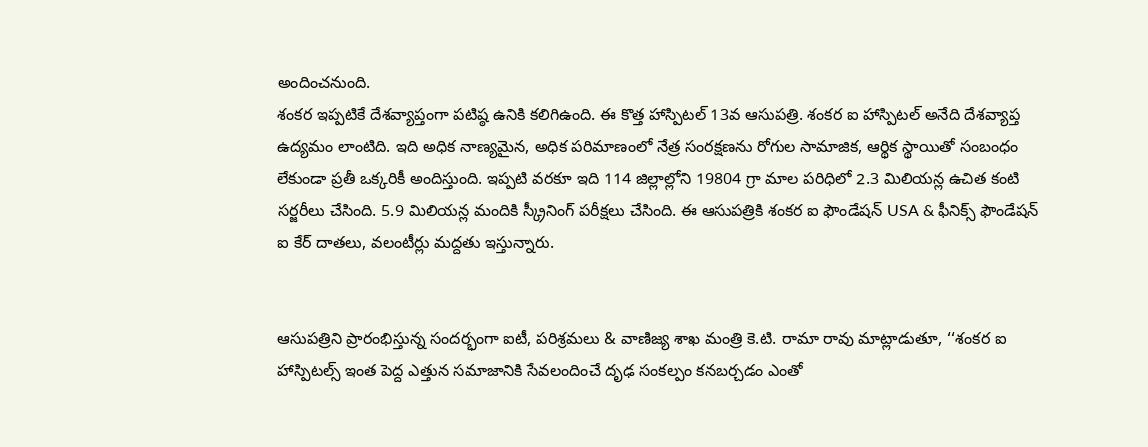అందించనుంది.
శంకర ఇప్పటికే దేశవ్యాప్తంగా పటిష్ఠ ఉనికి కలిగిఉంది. ఈ కొత్త హాస్పిటల్ 13వ ఆసుపత్రి. శంకర ఐ హాస్పిటల్ అనేది దేశవ్యాప్త ఉద్యమం లాంటిది. ఇది అధిక నాణ్యమైన, అధిక పరిమాణంలో నేత్ర సంరక్షణను రోగుల సామాజిక, ఆర్థిక స్థాయితో సంబంధం లేకుండా ప్రతీ ఒక్కరికీ అందిస్తుంది. ఇప్పటి వరకూ ఇది 114 జిల్లాల్లోని 19804 గ్రా మాల పరిధిలో 2.3 మిలియన్ల ఉచిత కంటి సర్జరీలు చేసింది. 5.9 మిలియన్ల మందికి స్క్రీనింగ్ పరీక్షలు చేసింది. ఈ ఆసుపత్రికి శంకర ఐ ఫౌండేషన్ USA & ఫీనిక్స్ ఫౌండేషన్ ఐ కేర్ దాతలు, వలంటీర్లు మద్దతు ఇస్తున్నారు.


ఆసుపత్రిని ప్రారంభిస్తున్న సందర్భంగా ఐటీ, పరిశ్రమలు & వాణిజ్య శాఖ మంత్రి కె.టి. రామా రావు మాట్లాడుతూ, ‘‘శంకర ఐ హాస్పిటల్స్ ఇంత పెద్ద ఎత్తున సమాజానికి సేవలందించే దృఢ సంకల్పం కనబర్చడం ఎంతో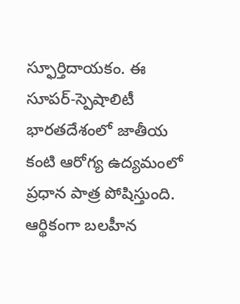స్ఫూర్తిదాయకం. ఈ సూపర్-స్పెషాలిటీ భారతదేశంలో జాతీయ కంటి ఆరోగ్య ఉద్యమంలో ప్రధాన పాత్ర పోషిస్తుంది. ఆర్థికంగా బలహీన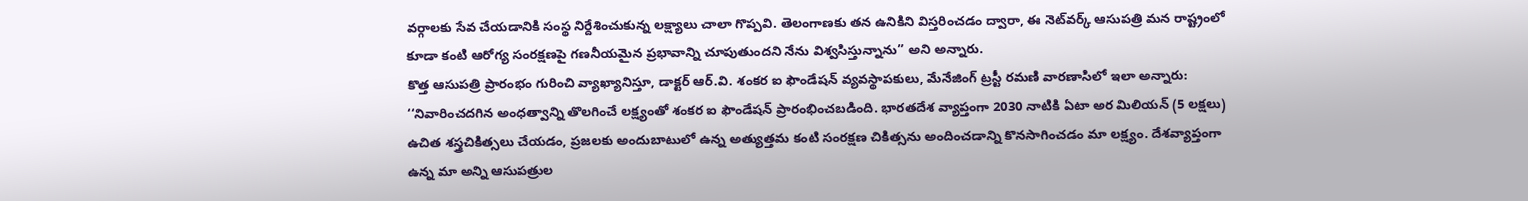వర్గాలకు సేవ చేయడానికి సంస్థ నిర్దేశించుకున్న లక్ష్యాలు చాలా గొప్పవి. తెలంగాణకు తన ఉనికిని విస్తరించడం ద్వారా, ఈ నెట్‌వర్క్ ఆసుపత్రి మన రాష్ట్రంలో కూడా కంటి ఆరోగ్య సంరక్షణపై గణనీయమైన ప్రభావాన్ని చూపుతుందని నేను విశ్వసిస్తున్నాను’’ అని అన్నారు.
కొత్త ఆసుపత్రి ప్రారంభం గురించి వ్యాఖ్యానిస్తూ, డాక్టర్ ఆర్.వి. శంకర ఐ ఫౌండేషన్ వ్యవస్థాపకులు, మేనేజింగ్ ట్రస్టీ రమణి వారణాసిలో ఇలా అన్నారు: ‘‘నివారించదగిన అంధత్వాన్ని తొలగించే లక్ష్యంతో శంకర ఐ ఫౌండేషన్ ప్రారంభించబడింది. భారతదేశ వ్యాప్తంగా 2030 నాటికి ఏటా అర మిలియన్ (5 లక్షలు) ఉచిత శస్త్రచికిత్సలు చేయడం, ప్రజలకు అందుబాటులో ఉన్న అత్యుత్తమ కంటి సంరక్షణ చికిత్సను అందించడాన్ని కొనసాగించడం మా లక్ష్యం. దేశవ్యాప్తంగా ఉన్న మా అన్ని ఆసుపత్రుల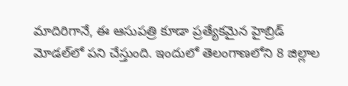మాదిరిగానే, ఈ ఆసుపత్రి కూడా ప్రత్యేకమైన హైబ్రిడ్ మోడల్‌లో పని చేస్తుంది. ఇందులో తెలంగాణలోని 8 జిల్లాల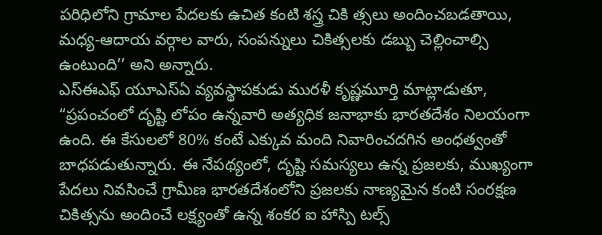పరిధిలోని గ్రామాల పేదలకు ఉచిత కంటి శస్త్ర చికి త్సలు అందించబడతాయి, మధ్య-ఆదాయ వర్గాల వారు, సంపన్నులు చికిత్సలకు డబ్బు చెల్లించాల్సి ఉంటుంది’’ అని అన్నారు.
ఎస్ఈఎఫ్ యూఎస్ఏ వ్యవస్థాపకుడు మురళీ కృష్ణమూర్తి మాట్లాడుతూ, “ప్రపంచంలో దృష్టి లోపం ఉన్నవారి అత్యధిక జనాభాకు భారతదేశం నిలయంగా ఉంది. ఈ కేసులలో 80% కంటే ఎక్కువ మంది నివారించదగిన అంధత్వంతో బాధపడుతున్నారు. ఈ నేపథ్యంలో, దృష్టి సమస్యలు ఉన్న ప్రజలకు, ముఖ్యంగా పేదలు నివసించే గ్రామీణ భారతదేశంలోని ప్రజలకు నాణ్యమైన కంటి సంరక్షణ చికిత్సను అందించే లక్ష్యంతో ఉన్న శంకర ఐ హాస్పి టల్స్‌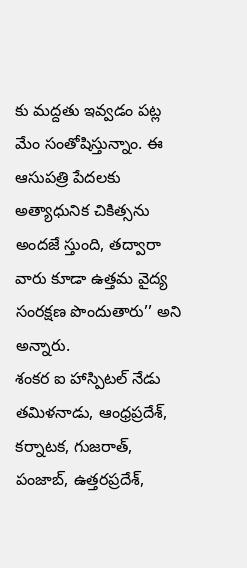కు మద్దతు ఇవ్వడం పట్ల మేం సంతోషిస్తున్నాం. ఈ ఆసుపత్రి పేదలకు అత్యాధునిక చికిత్సను అందజే స్తుంది, తద్వారా వారు కూడా ఉత్తమ వైద్య సంరక్షణ పొందుతారు’’ అని అన్నారు.
శంకర ఐ హాస్పిటల్ నేడు తమిళనాడు, ఆంధ్రప్రదేశ్, కర్నాటక, గుజరాత్, పంజాబ్, ఉత్తరప్రదేశ్,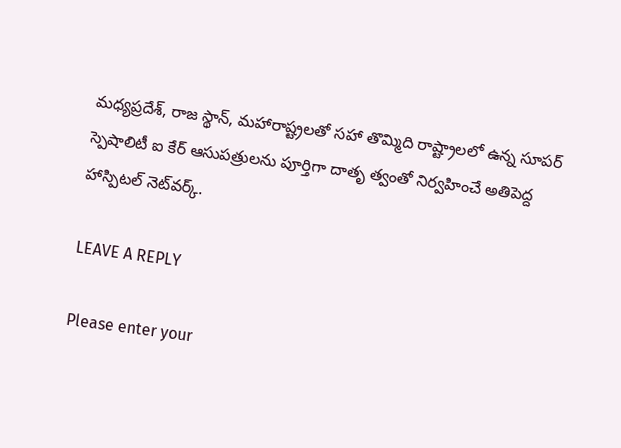మధ్యప్రదేశ్, రాజ స్థాన్, మహారాష్ట్రలతో సహా తొమ్మిది రాష్ట్రాలలో ఉన్న సూపర్ స్పెషాలిటీ ఐ కేర్ ఆసుపత్రులను పూర్తిగా దాతృ త్వంతో నిర్వహించే అతిపెద్ద హాస్పిటల్ నెట్‌వర్క్.

LEAVE A REPLY

Please enter your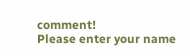comment!
Please enter your name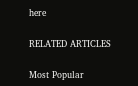here

RELATED ARTICLES

Most Popular